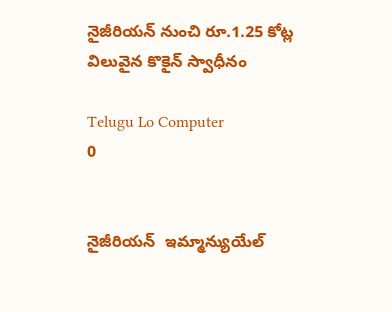నైజీరియన్‌ నుంచి రూ.1.25 కోట్ల విలువైన కొకైన్‌ స్వాధీనం

Telugu Lo Computer
0


నైజీరియన్‌  ఇమ్మాన్యుయేల్‌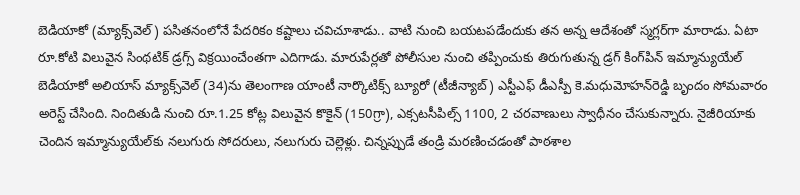బెడియాకో (మ్యాక్స్‌వెల్‌) పసితనంలోనే పేదరికం కష్టాలు చవిచూశాడు.. వాటి నుంచి బయటపడేందుకు తన అన్న ఆదేశంతో స్మగ్లర్‌గా మారాడు. ఏటా రూ.కోటి విలువైన సింథటిక్‌ డ్రగ్స్‌ విక్రయించేంతగా ఎదిగాడు. మారుపేర్లతో పోలీసుల నుంచి తప్పించుకు తిరుగుతున్న డ్రగ్‌ కింగ్‌పిన్‌ ఇమ్మాన్యుయేల్‌ బెడియాకో అలియాస్‌ మ్యాక్స్‌వెల్‌ (34)ను తెలంగాణ యాంటీ నార్కొటిక్స్‌ బ్యూరో (టీజీన్యాబ్‌) ఎస్టీఎఫ్‌ డీఎస్పీ కె.మధుమోహన్‌రెడ్డి బృందం సోమవారం అరెస్ట్‌ చేసింది. నిందితుడి నుంచి రూ.1.25 కోట్ల విలువైన కొకైన్‌ (150గ్రా), ఎక్సటసీపిల్స్‌ 1100, 2 చరవాణులు స్వాధీనం చేసుకున్నారు. నైజీరియాకు చెందిన ఇమ్మాన్యుయేల్‌కు నలుగురు సోదరులు, నలుగురు చెల్లెళ్లు. చిన్నప్పుడే తండ్రి మరణించడంతో పాఠశాల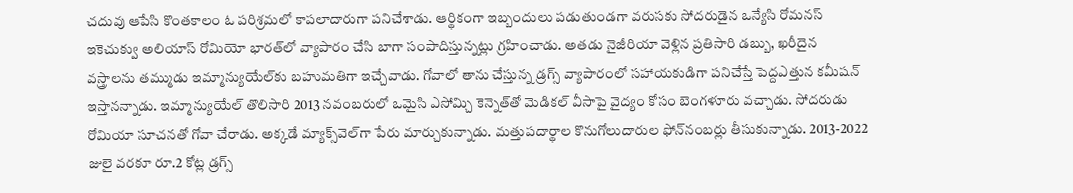చదువు ఆపేసి కొంతకాలం ఓ పరిశ్రమలో కాపలాదారుగా పనిచేశాడు. ఆర్థికంగా ఇబ్బందులు పడుతుండగా వరుసకు సోదరుడైన ఒన్యేసి రోమనస్‌ ఇకెచుక్వు అలియాస్‌ రోమియో భారత్‌లో వ్యాపారం చేసి బాగా సంపాదిస్తున్నట్లు గ్రహించాడు. అతడు నైజీరియా వెళ్లిన ప్రతిసారి డబ్బు, ఖరీదైన వస్త్రాలను తమ్ముడు ఇమ్మాన్యుయేల్‌కు బహుమతిగా ఇచ్చేవాడు. గోవాలో తాను చేస్తున్న డ్రగ్స్‌ వ్యాపారంలో సహాయకుడిగా పనిచేస్తే పెద్దఎత్తున కమీషన్‌ ఇస్తానన్నాడు. ఇమ్మాన్యుయేల్‌ తొలిసారి 2013 నవంబరులో ఒమైసి ఎసోమ్చి కెన్నెత్‌తో మెడికల్‌ వీసాపై వైద్యం కోసం బెంగళూరు వచ్చాడు. సోదరుడు రోమియా సూచనతో గోవా చేరాడు. అక్కడే మ్యాక్స్‌వెల్‌గా పేరు మార్చుకున్నాడు. మత్తుపదార్థాల కొనుగోలుదారుల ఫోన్‌నంబర్లు తీసుకున్నాడు. 2013-2022 జులై వరకూ రూ.2 కోట్ల డ్రగ్స్‌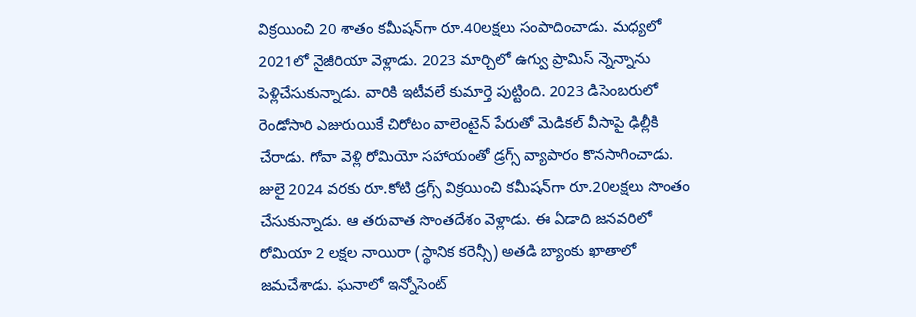విక్రయించి 20 శాతం కమీషన్‌గా రూ.40లక్షలు సంపాదించాడు. మధ్యలో 2021లో నైజీరియా వెళ్లాడు. 2023 మార్చిలో ఉగ్వు ప్రామిస్‌ న్నెన్నాను పెళ్లిచేసుకున్నాడు. వారికి ఇటీవలే కుమార్తె పుట్టింది. 2023 డిసెంబరులో రెండోసారి ఎజురుయికే చిరోటం వాలెంటైన్‌ పేరుతో మెడికల్‌ వీసాపై ఢిల్లీకి చేరాడు. గోవా వెళ్లి రోమియో సహాయంతో డ్రగ్స్‌ వ్యాపారం కొనసాగించాడు. జులై 2024 వరకు రూ.కోటి డ్రగ్స్‌ విక్రయించి కమీషన్‌గా రూ.20లక్షలు సొంతం చేసుకున్నాడు. ఆ తరువాత సొంతదేశం వెళ్లాడు. ఈ ఏడాది జనవరిలో రోమియా 2 లక్షల నాయిరా (స్థానిక కరెన్సీ) అతడి బ్యాంకు ఖాతాలో జమచేశాడు. ఘనాలో ఇన్నోసెంట్‌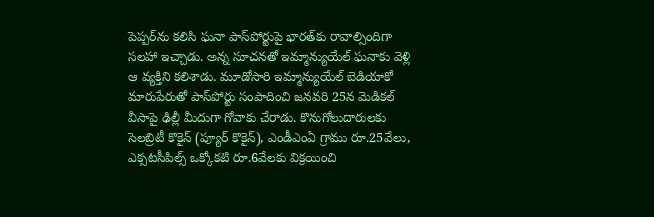పెప్పర్‌ను కలిసి ఘనా పాస్‌పోర్టుపై భారత్‌కు రావాల్సిందిగా సలహా ఇచ్చాడు. అన్న సూచనతో ఇమ్మాన్యుయేల్‌ ఘనాకు వెళ్లి ఆ వ్యక్తిని కలిశాడు. మూడోసారి ఇమ్మాన్యుయేల్‌ బెడియాకో మారుపేరుతో పాస్‌పోర్టు సంపాదించి జనవరి 25న మెడికల్‌ వీసాపై ఢిల్లీ మీదుగా గోవాకు చేరాడు. కొనుగోలుదారులకు సెలబ్రిటీ కొకైన్‌ (ప్యూర్‌ కొకైన్‌), ఎండీఎంఏ గ్రాము రూ.25వేలు, ఎక్సటసీపిల్స్‌ ఒక్కోకటి రూ.6వేలకు విక్రయించి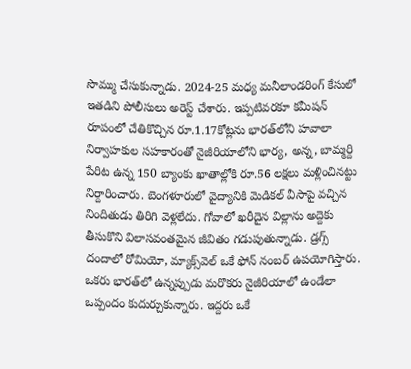సొమ్ము చేసుకున్నాడు. 2024-25 మధ్య మనీలాండరింగ్‌ కేసులో ఇతడిని పోలీసులు అరెస్ట్‌ చేశారు. ఇప్పటివరకూ కమీషన్‌ రూపంలో చేతికొచ్చిన రూ.1.17కోట్లను భారత్‌లోని హవాలా నిర్వాహకుల సహకారంతో నైజీరియాలోని భార్య, అన్న, బామ్మర్ది పేరిట ఉన్న 150 బ్యాంకు ఖాతాల్లోకి రూ.56 లక్షలు మళ్లించినట్టు నిర్దారించారు. బెంగళూరులో వైద్యానికి మెడికల్‌ వీసాపై వచ్చిన నిందితుడు తిరిగి వెళ్లలేదు. గోవాలో ఖరీదైన విల్లాను అద్దెకు తీసుకొని విలాసవంతమైన జీవితం గడుపుతున్నాడు. డ్రగ్స్‌ దందాలో రోమియో, మ్యాక్స్‌వెల్‌ ఒకే ఫోన్‌ నంబర్‌ ఉపయోగిస్తారు. ఒకరు భారత్‌లో ఉన్నప్పుడు మరొకరు నైజీరియాలో ఉండేలా ఒప్పందం కుదుర్చుకున్నారు. ఇద్దరు ఒకే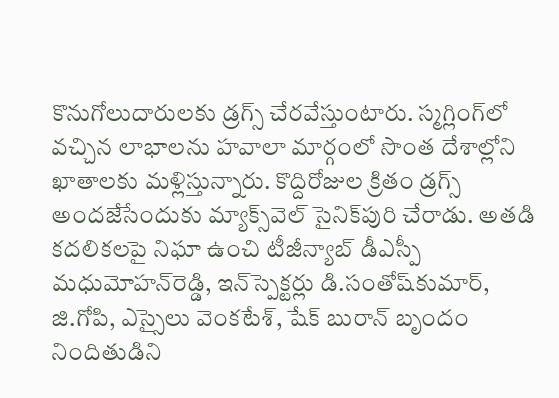కొనుగోలుదారులకు డ్రగ్స్‌ చేరవేస్తుంటారు. స్మగ్లింగ్‌లో వచ్చిన లాభాలను హవాలా మార్గంలో సొంత దేశాల్లోని ఖాతాలకు మళ్లిస్తున్నారు. కొద్దిరోజుల క్రితం డ్రగ్స్‌ అందజేసేందుకు మ్యాక్స్‌వెల్‌ సైనిక్‌పురి చేరాడు. అతడి కదలికలపై నిఘా ఉంచి టీజీన్యాబ్‌ డీఎస్పీ మధుమోహన్‌రెడ్డి, ఇన్‌స్పెక్టర్లు డి.సంతోష్‌కుమార్, జి.గోపి, ఎస్సైలు వెంకటేశ్, షేక్‌ బురాన్‌ బృందం నిందితుడిని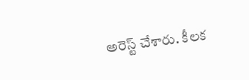అరెస్ట్‌ చేశారు. కీలక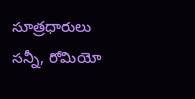సూత్రధారులు సన్నీ, రోమియో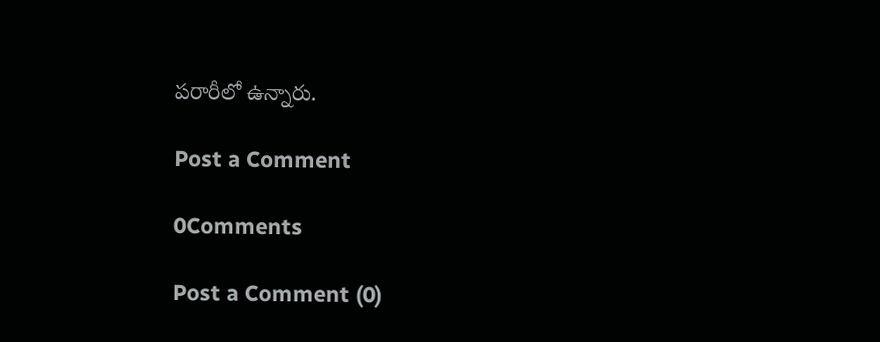పరారీలో ఉన్నారు.

Post a Comment

0Comments

Post a Comment (0)